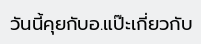วันนี้คุยกับอ.แป๊ะเกี่ยวกับ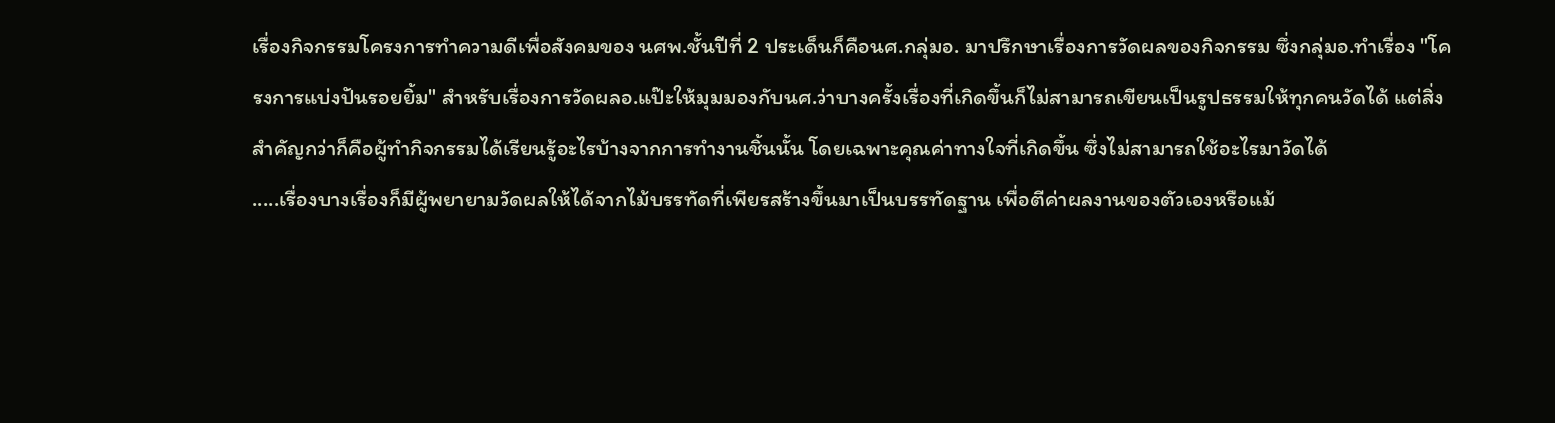เรื่องกิจกรรมโครงการทำความดีเพื่อสังคมของ นศพ.ชั้นปีที่ 2 ประเด็นก็คือนศ.กลุ่มอ. มาปรึกษาเรื่องการวัดผลของกิจกรรม ซึ่งกลุ่มอ.ทำเรื่อง "โครงการแบ่งปันรอยยิ้ม" สำหรับเรื่องการวัดผลอ.แป๊ะให้มุมมองกับนศ.ว่าบางครั้งเรื่องที่เกิดขึ้นก็ไม่สามารถเขียนเป็นรูปธรรมให้ทุกคนวัดได้ แต่สิ่งสำคัญกว่าก็คือผู้ทำกิจกรรมได้เรียนรู้อะไรบ้างจากการทำงานชิ้นนั้น โดยเฉพาะคุณค่าทางใจที่เกิดขึ้น ซึ่งไม่สามารถใช้อะไรมาวัดได้
.....เรื่องบางเรื่องก็มีผู้พยายามวัดผลให้ได้จากไม้บรรทัดที่เพียรสร้างขึ้นมาเป็นบรรทัดฐาน เพื่อตีค่าผลงานของตัวเองหรือแม้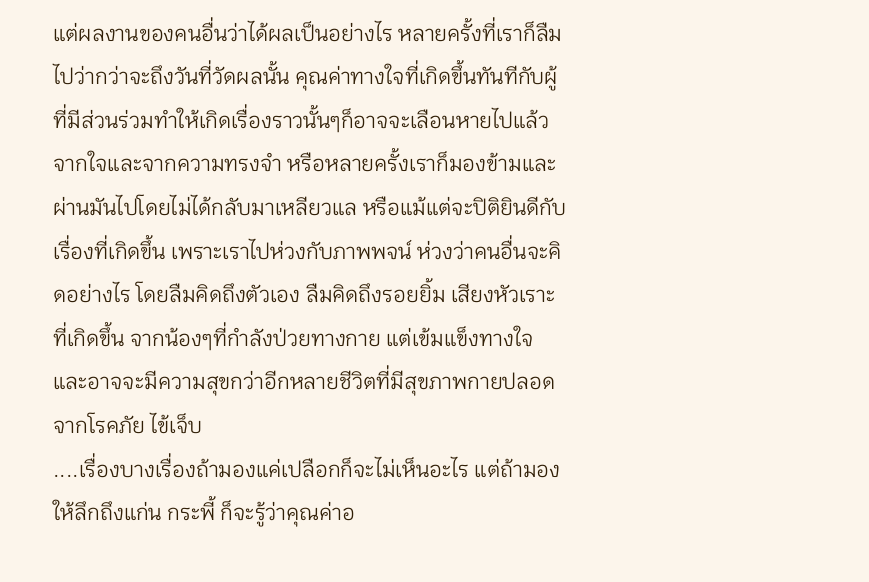แต่ผลงานของคนอื่นว่าได้ผลเป็นอย่างไร หลายครั้งที่เราก็ลืมไปว่ากว่าจะถึงวันที่วัดผลนั้น คุณค่าทางใจที่เกิดขึ้นทันทีกับผู้ที่มีส่วนร่วมทำให้เกิดเรื่องราวนั้นๆก็อาจจะเลือนหายไปแล้วจากใจและจากความทรงจำ หรือหลายครั้งเราก็มองข้ามและผ่านมันไปโดยไม่ได้กลับมาเหลียวแล หรือแม้แต่จะปิติยินดีกับเรื่องที่เกิดขึ้น เพราะเราไปห่วงกับภาพพจน์ ห่วงว่าคนอื่นจะคิดอย่างไร โดยลืมคิดถึงตัวเอง ลืมคิดถึงรอยยิ้ม เสียงหัวเราะที่เกิดขึ้น จากน้องๆที่กำลังป่วยทางกาย แต่เข้มแข็งทางใจ และอาจจะมีความสุขกว่าอีกหลายชีวิตที่มีสุขภาพกายปลอดจากโรคภัย ไข้เจ็บ
....เรื่องบางเรื่องถ้ามองแค่เปลือกก็จะไม่เห็นอะไร แต่ถ้ามองให้ลึกถึงแก่น กระพี้ ก็จะรู้ว่าคุณค่าอ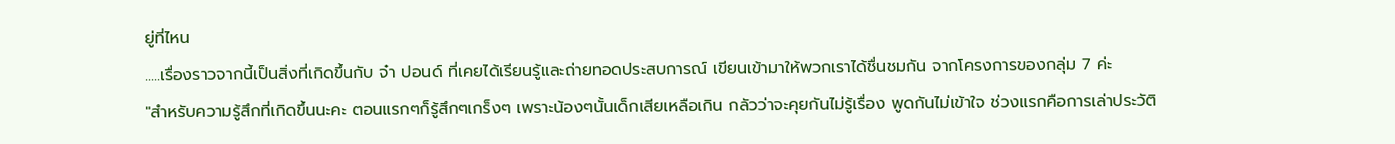ยู่ที่ไหน
.....เรื่องราวจากนี้เป็นสิ่งที่เกิดขึ้นกับ จ๋า ปอนด์ ที่เคยได้เรียนรู้และถ่ายทอดประสบการณ์ เขียนเข้ามาให้พวกเราได้ชื่นชมกัน จากโครงการของกลุ่ม 7 ค่ะ
"สำหรับความรู้สึกที่เกิดขึ้นนะคะ ตอนแรกๆก็รู้สึกๆเกร็งๆ เพราะน้องๆนั้นเด็กเสียเหลือเกิน กลัวว่าจะคุยกันไม่รู้เรื่อง พูดกันไม่เข้าใจ ช่วงแรกคือการเล่าประวัติ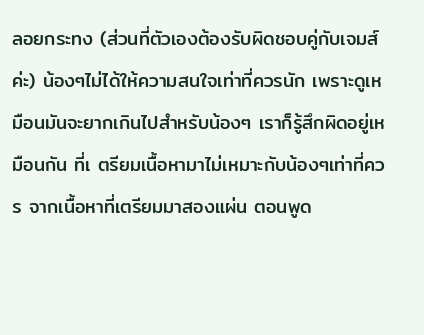ลอยกระทง (ส่วนที่ตัวเองต้องรับผิดชอบคู่กับเจมส์ค่ะ) น้องๆไม่ได้ให้ความสนใจเท่าที่ควรนัก เพราะดูเหมือนมันจะยากเกินไปสำหรับน้องๆ เราก็รู้สึกผิดอยู่เหมือนกัน ที่เ ตรียมเนื้อหามาไม่เหมาะกับน้องๆเท่าที่ควร จากเนื้อหาที่เตรียมมาสองแผ่น ตอนพูด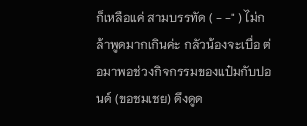ก็เหลือแค่ สามบรรทัด ( - -" ) ไม่กล้าพูดมากเกินค่ะ กลัวน้องจะเบื่อ ต่อมาพอช่วงกิจกรรมของแป๋มกับปอนด์ (ขอชมเชย) ดึงดูด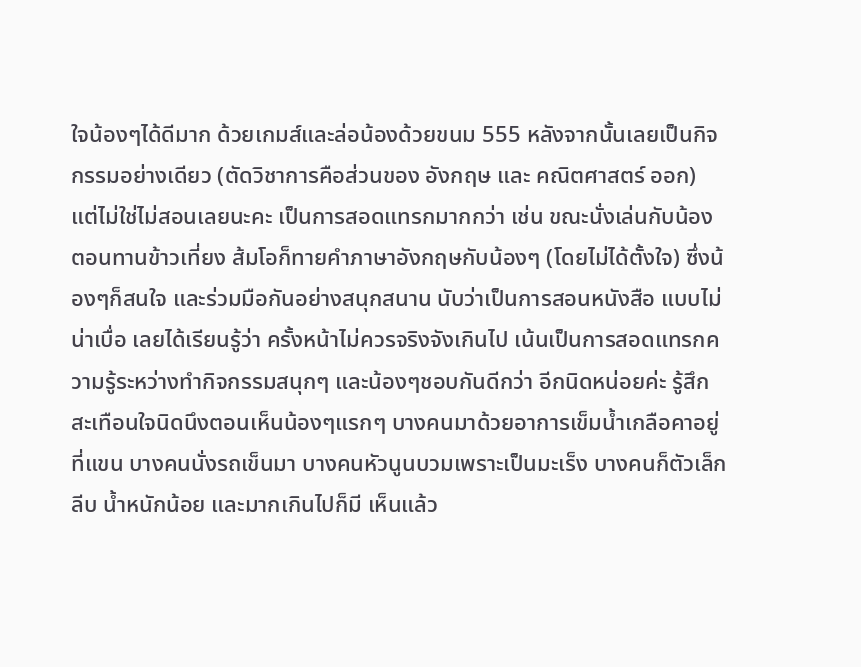ใจน้องๆได้ดีมาก ด้วยเกมส์และล่อน้องด้วยขนม 555 หลังจากนั้นเลยเป็นกิจกรรมอย่างเดียว (ตัดวิชาการคือส่วนของ อังกฤษ และ คณิตศาสตร์ ออก) แต่ไม่ใช่ไม่สอนเลยนะคะ เป็นการสอดแทรกมากกว่า เช่น ขณะนั่งเล่นกับน้อง ตอนทานข้าวเที่ยง ส้มโอก็ทายคำภาษาอังกฤษกับน้องๆ (โดยไม่ได้ตั้งใจ) ซึ่งน้องๆก็สนใจ และร่วมมือกันอย่างสนุกสนาน นับว่าเป็นการสอนหนังสือ แบบไม่น่าเบื่อ เลยได้เรียนรู้ว่า ครั้งหน้าไม่ควรจริงจังเกินไป เน้นเป็นการสอดแทรกความรู้ระหว่างทำกิจกรรมสนุกๆ และน้องๆชอบกันดีกว่า อีกนิดหน่อยค่ะ รู้สึกสะเทือนใจนิดนึงตอนเห็นน้องๆแรกๆ บางคนมาด้วยอาการเข็มน้ำเกลือคาอยู่ที่แขน บางคนนั่งรถเข็นมา บางคนหัวนูนบวมเพราะเป็นมะเร็ง บางคนก็ตัวเล็ก ลีบ น้ำหนักน้อย และมากเกินไปก็มี เห็นแล้ว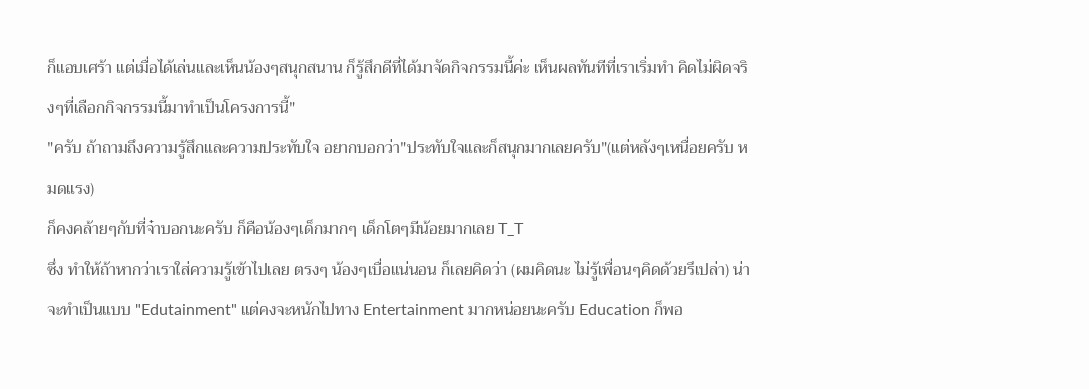ก็แอบเศร้า แต่เมื่อได้เล่นและเห็นน้องๆสนุกสนาน ก็รู้สึกดีที่ได้มาจัดกิจกรรมนี้ค่ะ เห็นผลทันทีที่เราเริ่มทำ คิดไม่ผิดจริงๆที่เลือกกิจกรรมนี้มาทำเป็นโครงการนี้"
"ครับ ถ้าถามถึงความรู้สึกและความประทับใจ อยากบอกว่า"ประทับใจและก็สนุกมากเลยครับ"(แต่หลังๆเหนื่อยครับ หมดแรง)
ก็คงคล้ายๆกับที่จ๋าบอกนะครับ ก็คือน้องๆเด็กมากๆ เด็กโตๆมีน้อยมากเลย T_T
ซึ่ง ทำให้ถ้าหากว่าเราใส่ความรู้เข้าไปเลย ตรงๆ น้องๆเบื่อแน่นอน ก็เลยคิดว่า (ผมคิดนะ ไม่รู้เพื่อนๆคิดด้วยรึเปล่า) น่าจะทำเป็นแบบ "Edutainment" แต่คงจะหนักไปทาง Entertainment มากหน่อยนะครับ Education ก็พอ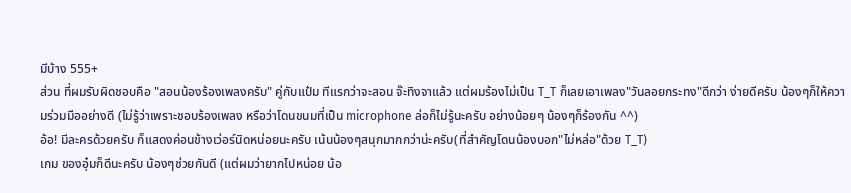มีบ้าง 555+
ส่วน ที่ผมรับผิดชอบคือ "สอนน้องร้องเพลงครับ" คู่กับแป๋ม ทีแรกว่าจะสอน จ๊ะทิงจาแล้ว แต่ผมร้องไม่เป็น T_T ก็เลยเอาเพลง"วันลอยกระทง"ดีกว่า ง่ายดีครับ น้องๆก็ให้ความร่วมมืออย่างดี (ไม่รู้ว่าเพราะชอบร้องเพลง หรือว่าโดนขนมที่เป็น microphone ล่อก็ไม่รู้นะครับ อย่างน้อยๆ น้องๆก็ร้องกัน ^^)
อ้อ! มีละครด้วยครับ ก็แสดงค่อนข้างเว่อร์นิดหน่อยนะครับ เน้นน้องๆสนุกมากกว่าน่ะครับ(ที่สำคัญโดนน้องบอก"ไม่หล่อ"ด้วย T_T)
เกม ของอุ๋มก็ดีนะครับ น้องๆช่วยกันดี (แต่ผมว่ายากไปหน่อย น้อ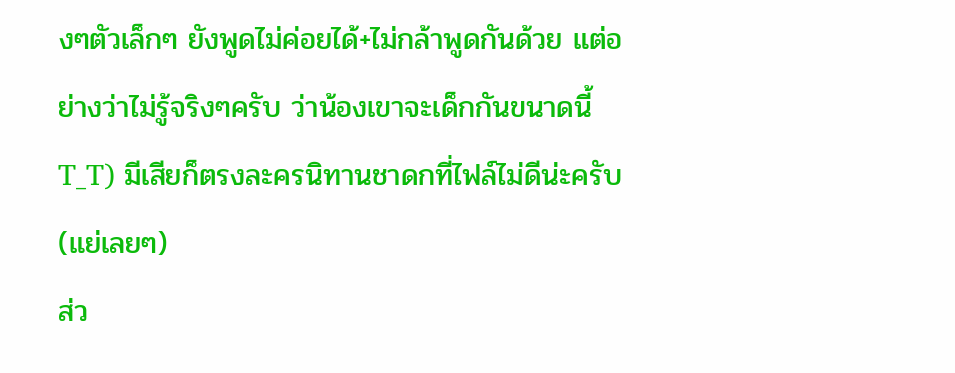งๆตัวเล็กๆ ยังพูดไม่ค่อยได้+ไม่กล้าพูดกันด้วย แต่อย่างว่าไม่รู้จริงๆครับ ว่าน้องเขาจะเด็กกันขนาดนี้ T_T) มีเสียก็ตรงละครนิทานชาดกที่ไฟล์ไม่ดีน่ะครับ (แย่เลยๆ)
ส่ว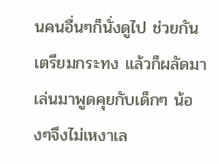นคนอื่นๆก็นั่งดูไป ช่วยกันเตรียมกระทง แล้วก็ผลัดมาเล่นมาพูดคุยกับเด็กๆ น้องๆจึงไม่เหงาเล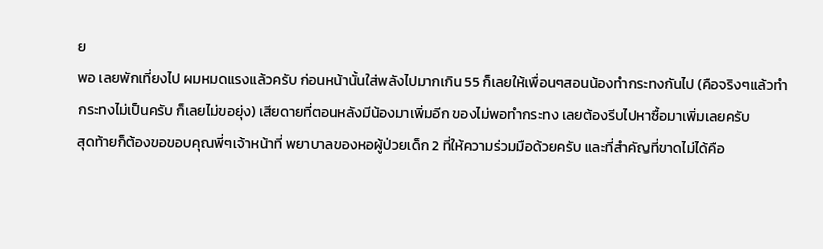ย
พอ เลยพักเที่ยงไป ผมหมดแรงแล้วครับ ก่อนหน้านั้นใส่พลังไปมากเกิน 55 ก็เลยให้เพื่อนๆสอนน้องทำกระทงกันไป (คือจริงๆแล้วทำกระทงไม่เป็นครับ ก็เลยไม่ขอยุ่ง) เสียดายที่ตอนหลังมีน้องมาเพิ่มอีก ของไม่พอทำกระทง เลยต้องรีบไปหาซื้อมาเพิ่มเลยครับ
สุดท้ายก็ต้องขอขอบคุณพี่ๆเจ้าหน้าที่ พยาบาลของหอผู้ป่วยเด็ก 2 ที่ให้ความร่วมมือด้วยครับ และที่สำคัญที่ขาดไม่ได้คือ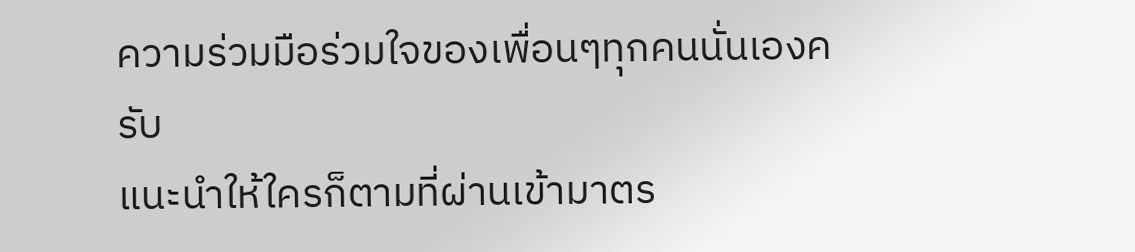ความร่วมมือร่วมใจของเพื่อนๆทุกคนนั่นเองครับ
แนะนำให้ใครก็ตามที่ผ่านเข้ามาตร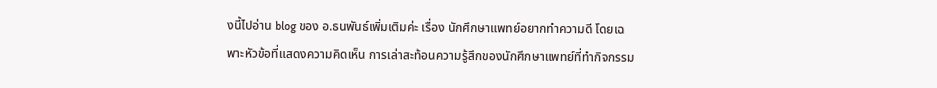งนี้ไปอ่าน blog ของ อ.ธนพันธ์เพิ่มเติมค่ะ เรื่อง นักศึกษาแพทย์อยากทำความดี โดยเฉพาะหัวข้อที่แสดงความคิดเห็น การเล่าสะท้อนความรู้สึกของนักศึกษาแพทย์ที่ทำกิจกรรม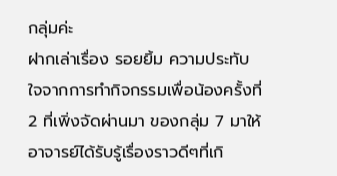กลุ่มค่ะ
ฝากเล่าเรื่อง รอยยิ้ม ความประทับใจจากการทำกิจกรรมเพื่อน้องครั้งที่ 2 ที่เพิ่งจัดผ่านมา ของกลุ่ม 7 มาให้อาจารย์ได้รับรู้เรื่องราวดีๆที่เกิ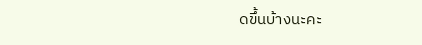ดขึ้นบ้างนะคะ